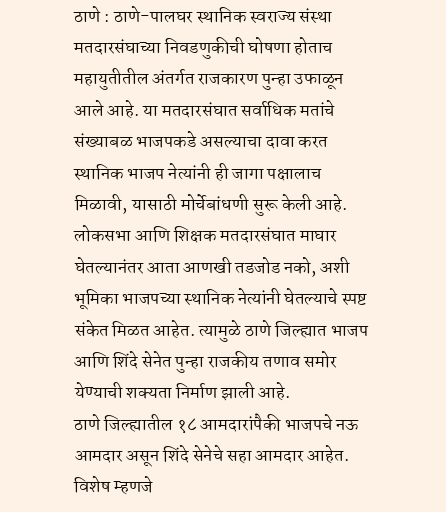ठाणे : ठाणे-पालघर स्थानिक स्वराज्य संस्था मतदारसंघाच्या निवडणुकीची घोषणा होताच महायुतीतील अंतर्गत राजकारण पुन्हा उफाळून आले आहे. या मतदारसंघात सर्वाधिक मतांचे संख्याबळ भाजपकडे असल्याचा दावा करत स्थानिक भाजप नेत्यांनी ही जागा पक्षालाच मिळावी, यासाठी मोर्चेबांधणी सुरू केली आहे. लोकसभा आणि शिक्षक मतदारसंघात माघार घेतल्यानंतर आता आणखी तडजोड नको, अशी भूमिका भाजपच्या स्थानिक नेत्यांनी घेतल्याचे स्पष्ट संकेत मिळत आहेत. त्यामुळे ठाणे जिल्ह्यात भाजप आणि शिंदे सेनेत पुन्हा राजकीय तणाव समोर येण्याची शक्यता निर्माण झाली आहे.
ठाणे जिल्ह्यातील १८ आमदारांपैकी भाजपचे नऊ आमदार असून शिंदे सेनेचे सहा आमदार आहेत. विशेष म्हणजे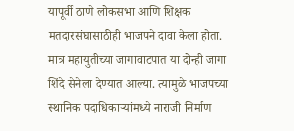यापूर्वी ठाणे लोकसभा आणि शिक्षक मतदारसंघासाठीही भाजपने दावा केला होता. मात्र महायुतीच्या जागावाटपात या दोन्ही जागा शिंदे सेनेला देण्यात आल्या. त्यामुळे भाजपच्या स्थानिक पदाधिकाऱ्यांमध्ये नाराजी निर्माण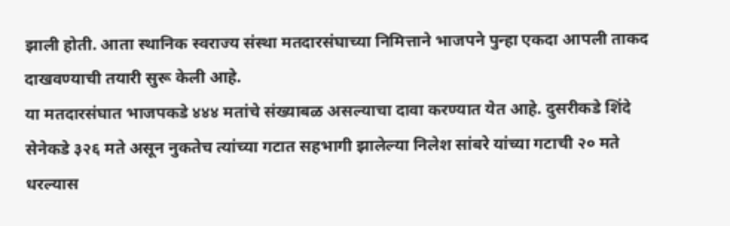झाली होती. आता स्थानिक स्वराज्य संस्था मतदारसंघाच्या निमित्ताने भाजपने पुन्हा एकदा आपली ताकद दाखवण्याची तयारी सुरू केली आहे.
या मतदारसंघात भाजपकडे ४४४ मतांचे संख्याबळ असल्याचा दावा करण्यात येत आहे. दुसरीकडे शिंदे सेनेकडे ३२६ मते असून नुकतेच त्यांच्या गटात सहभागी झालेल्या निलेश सांबरे यांच्या गटाची २० मते धरल्यास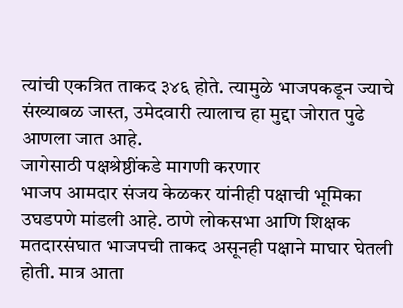त्यांची एकत्रित ताकद ३४६ होते. त्यामुळे भाजपकडून ज्याचे संख्याबळ जास्त, उमेदवारी त्यालाच हा मुद्दा जोरात पुढे आणला जात आहे.
जागेसाठी पक्षश्रेष्ठींकडे मागणी करणार
भाजप आमदार संजय केळकर यांनीही पक्षाची भूमिका उघडपणे मांडली आहे. ठाणे लोकसभा आणि शिक्षक मतदारसंघात भाजपची ताकद असूनही पक्षाने माघार घेतली होती. मात्र आता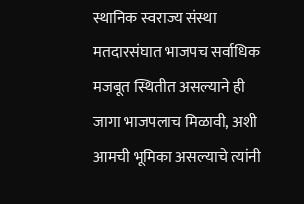स्थानिक स्वराज्य संस्था मतदारसंघात भाजपच सर्वाधिक मजबूत स्थितीत असल्याने ही जागा भाजपलाच मिळावी, अशी आमची भूमिका असल्याचे त्यांनी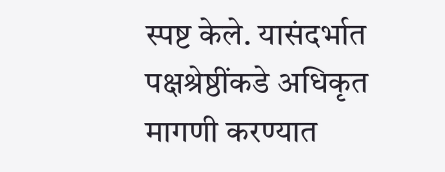स्पष्ट केले. यासंदर्भात पक्षश्रेष्ठींकडे अधिकृत मागणी करण्यात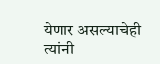येणार असल्याचेही त्यांनी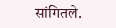सांगितले.